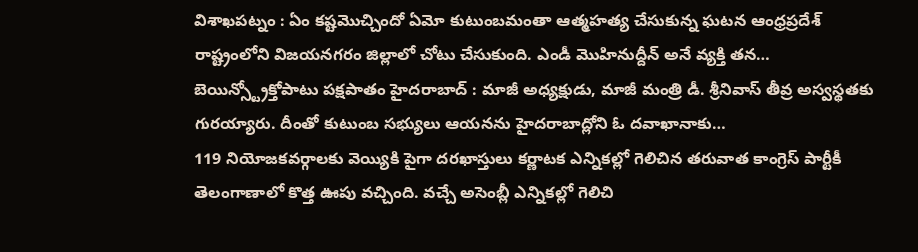విశాఖపట్నం : ఏం కష్టమొచ్చిందో ఏమో కుటుంబమంతా ఆత్మహత్య చేసుకున్న ఘటన ఆంధ్రప్రదేశ్ రాష్ట్రంలోని విజయనగరం జిల్లాలో చోటు చేసుకుంది. ఎండీ మొహినుద్దీన్ అనే వ్యక్తి తన…
బెయిన్స్ట్రోక్తోపాటు పక్షపాతం హైదరాబాద్ : మాజీ అధ్యక్షుడు, మాజీ మంత్రి డీ. శ్రీనివాస్ తీవ్ర అస్వస్థతకు గురయ్యారు. దీంతో కుటుంబ సభ్యులు ఆయనను హైదరాబాద్లోని ఓ దవాఖానాకు…
119 నియోజకవర్గాలకు వెయ్యికి పైగా దరఖాస్తులు కర్ణాటక ఎన్నికల్లో గెలిచిన తరువాత కాంగ్రెస్ పార్టీకీ తెలంగాణాలో కొత్త ఊపు వచ్చింది. వచ్చే అసెంబ్లీ ఎన్నికల్లో గెలిచి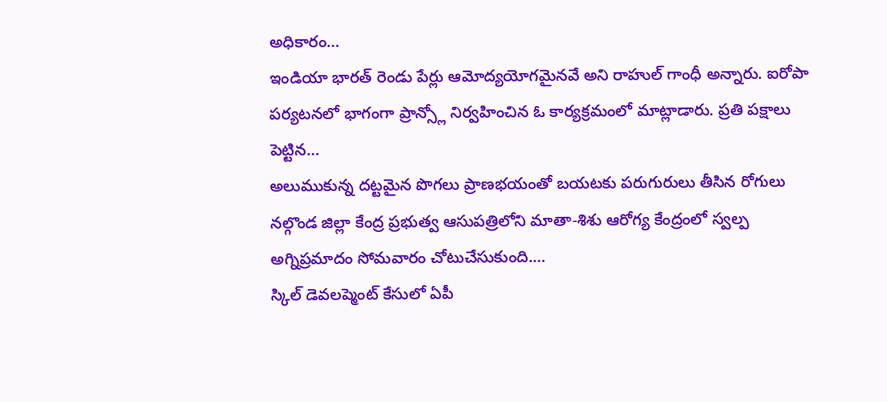అధికారం…
ఇండియా భారత్ రెండు పేర్లు ఆమోద్యయోగమైనవే అని రాహుల్ గాంధీ అన్నారు. ఐరోపా పర్యటనలో భాగంగా ప్రాన్స్లో నిర్వహించిన ఓ కార్యక్రమంలో మాట్లాడారు. ప్రతి పక్షాలు పెట్టిన…
అలుముకున్న దట్టమైన పొగలు ప్రాణభయంతో బయటకు పరుగురులు తీసిన రోగులు నల్గొండ జిల్లా కేంద్ర ప్రభుత్వ ఆసుపత్రిలోని మాతా-శిశు ఆరోగ్య కేంద్రంలో స్వల్ప అగ్నిప్రమాదం సోమవారం చోటుచేసుకుంది.…
స్కిల్ డెవలప్మెంట్ కేసులో ఏపీ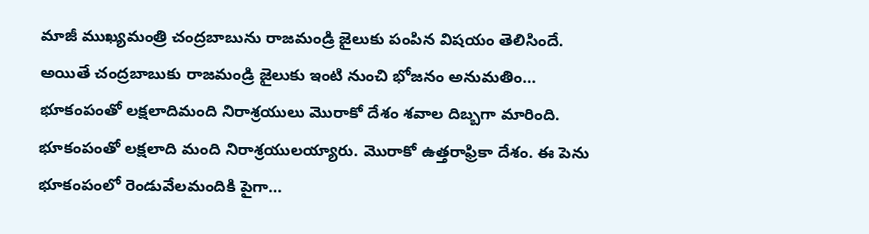మాజీ ముఖ్యమంత్రి చంద్రబాబును రాజమండ్రి జైలుకు పంపిన విషయం తెలిసిందే. అయితే చంద్రబాబుకు రాజమండ్రి జైలుకు ఇంటి నుంచి భోజనం అనుమతిం…
భూకంపంతో లక్షలాదిమంది నిరాశ్రయులు మొరాకో దేశం శవాల దిబ్బగా మారింది. భూకంపంతో లక్షలాది మంది నిరాశ్రయులయ్యారు. మొరాకో ఉత్తరాఫ్రికా దేశం. ఈ పెను భూకంపంలో రెండువేలమందికి పైగా…